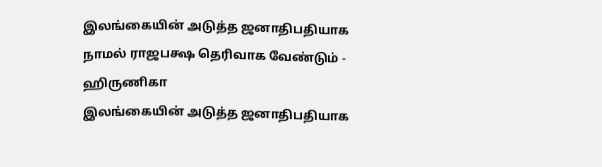இலங்கையின் அடுத்த ஜனாதிபதியாக நாமல் ராஜபக்ஷ தெரிவாக வேண்டும் - ஹிருணிகா
இலங்கையின் அடுத்த ஜனாதிபதியாக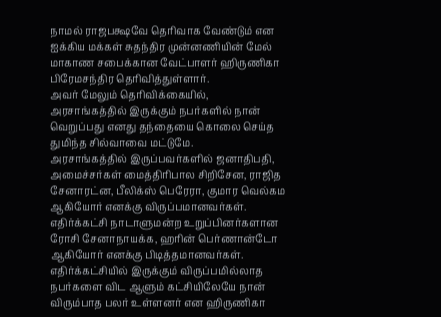நாமல் ராஜபக்ஷவே தெரிவாக வேண்டும் என ஐக்கிய மக்கள் சுதந்திர முன்னணியின் மேல் மாகாண சபைக்கான வேட்பாளர் ஹிருணிகா பிரேமசந்திர தெரிவித்துள்ளார்.
அவர் மேலும் தெரிவிக்கையில்,
அரசாங்கத்தில் இருக்கும் நபர்களில் நான் வெறுப்பது எனது தந்தையை கொலை செய்த துமிந்த சில்வாவை மட்டுமே.
அரசாங்கத்தில் இருப்பவர்களில் ஜனாதிபதி, அமைச்சர்கள் மைத்திரிபால சிறிசேன, ராஜித சேனாரட்ன, பீலிக்ஸ் பெரேரா, குமார வெல்கம ஆகியோர் எனக்கு விருப்பமானவர்கள்.
எதிர்க்கட்சி நாடாளுமன்ற உறுப்பினர்களான ரோசி சேனாநாயக்க, ஹரின் பெர்ணான்டோ ஆகியோர் எனக்கு பிடித்தமானவர்கள்.
எதிர்க்கட்சியில் இருக்கும் விருப்பமில்லாத நபர்களை விட ஆளும் கட்சியிலேயே நான் விரும்பாத பலர் உள்ளனர் என ஹிருணிகா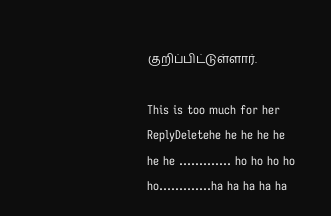குறிப்பிட்டுள்ளார்.

This is too much for her
ReplyDeletehe he he he he he he ............. ho ho ho ho ho.............ha ha ha ha ha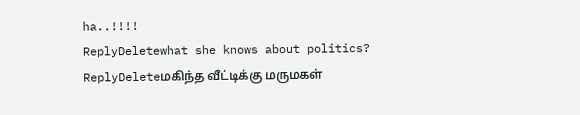ha..!!!!
ReplyDeletewhat she knows about politics?
ReplyDeleteமகிந்த வீட்டிக்கு மருமகள்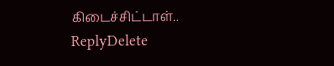கிடைச்சிட்டாள்..
ReplyDelete